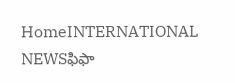HomeINTERNATIONAL NEWSఫిఫా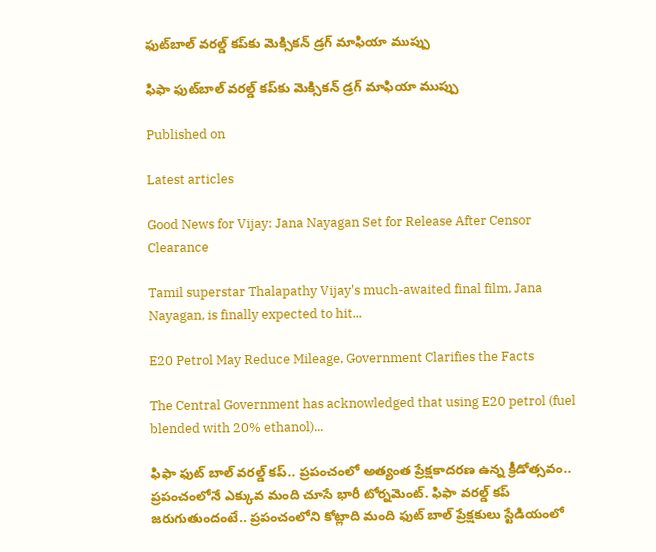ఫుట్‌బాల్ వరల్డ్‌ కప్‌కు మెక్సికన్ డ్రగ్ మాఫియా ముప్పు

ఫిఫా ఫుట్‌బాల్ వరల్డ్‌ కప్‌కు మెక్సికన్ డ్రగ్ మాఫియా ముప్పు

Published on

Latest articles

Good News for Vijay: Jana Nayagan Set for Release After Censor Clearance

Tamil superstar Thalapathy Vijay's much-awaited final film, Jana Nayagan, is finally expected to hit...

E20 Petrol May Reduce Mileage, Government Clarifies the Facts

The Central Government has acknowledged that using E20 petrol (fuel blended with 20% ethanol)...

ఫిఫా ఫుట్ బాల్ వరల్డ్ కప్.. ప్రపంచంలో అత్యంత ప్రేక్షకాదరణ ఉన్న క్రీడోత్సవం.. ప్రపంచంలోనే ఎక్కువ మంది చూసే భారీ టోర్నమెంట్. ఫిఫా వరల్డ్ కప్ జరుగుతుందంటే.. ప్రపంచంలోని కోట్లాది మంది ఫుట్ బాల్ ప్రేక్షకులు స్టేడియంలో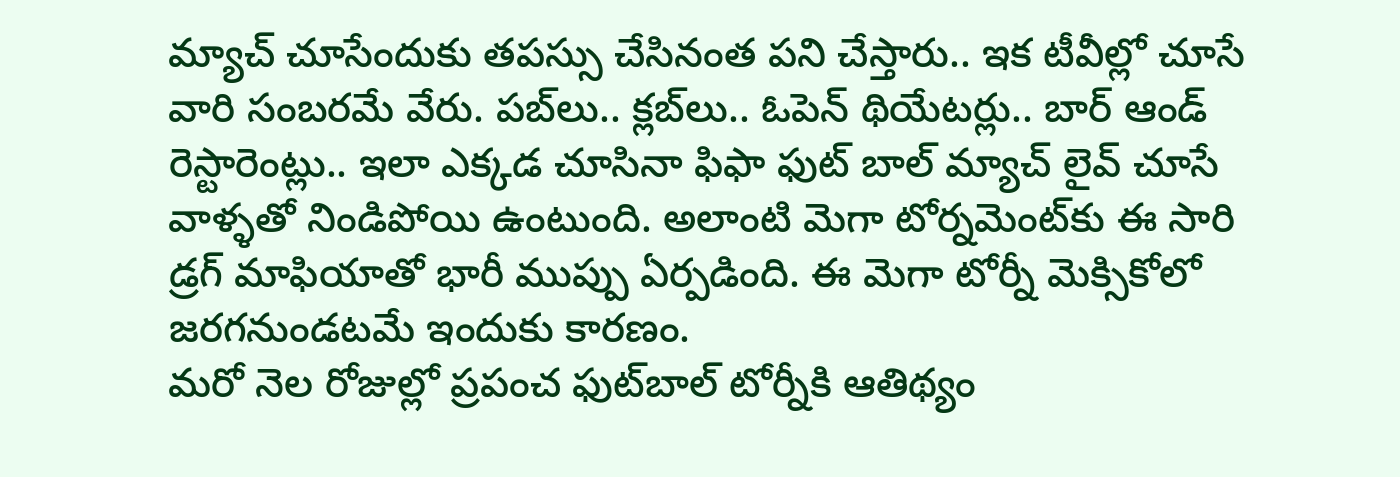మ్యాచ్ చూసేందుకు తపస్సు చేసినంత పని చేస్తారు.. ఇక టీవీల్లో చూసే వారి సంబరమే వేరు. పబ్‌లు.. క్లబ్‌లు.. ఓపెన్ థియేటర్లు.. బార్ ఆండ్ రెస్టారెంట్లు.. ఇలా ఎక్కడ చూసినా ఫిఫా ఫుట్ బాల్ మ్యాచ్ లైవ్ చూసే వాళ్ళతో నిండిపోయి ఉంటుంది. అలాంటి మెగా టోర్నమెంట్‌కు ఈ సారి డ్రగ్ మాఫియాతో భారీ ముప్పు ఏర్పడింది. ఈ మెగా టోర్నీ మెక్సికోలో జరగనుండటమే ఇందుకు కారణం.
మరో నెల రోజుల్లో ప్రపంచ ఫుట్‌బాల్‌ టోర్నీకి ఆతిథ్యం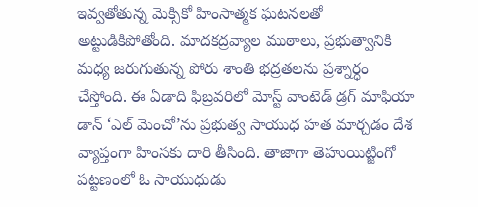ఇవ్వతోతున్న మెక్సికో హింసాత్మక ఘటనలతో అట్టుడికిపోతోంది. మాదకద్రవ్యాల ముఠాలు, ప్రభుత్వానికి మధ్య జరుగుతున్న పోరు శాంతి భద్రతలను ప్రశ్నార్ధం చేస్తోంది. ఈ ఏడాది ఫిబ్రవరిలో మోస్ట్ వాంటెడ్ డ్రగ్ మాఫియా డాన్ ‘ఎల్ మెంచో’ను ప్రభుత్వ సాయుధ హత మార్చడం దేశ వ్యాప్తంగా హింసకు దారి తీసింది. తాజాగా తెహుయిట్జింగో పట్టణంలో ఓ సాయుధుడు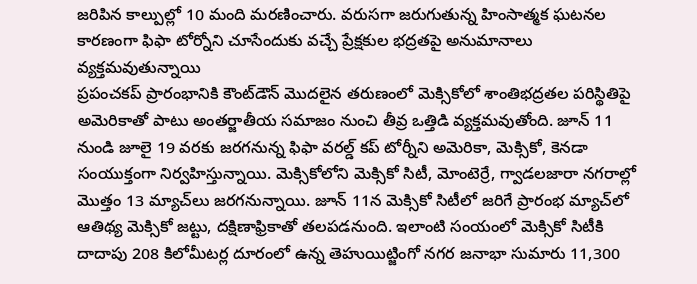జరిపిన కాల్పుల్లో 10 మంది మరణించారు. వరుసగా జరుగుతున్న హింసాత్మక ఘటనల కారణంగా ఫిఫా టోర్నోని చూసేందుకు వచ్చే ప్రేక్షకుల భద్రతపై అనుమానాలు వ్యక్తమవుతున్నాయి
ప్రపంచకప్ ప్రారంభానికి కౌంట్‌డౌన్ మొదలైన తరుణంలో మెక్సికోలో శాంతిభద్రతల పరిస్థితిపై అమెరికాతో పాటు అంతర్జాతీయ సమాజం నుంచి తీవ్ర ఒత్తిడి వ్యక్తమవుతోంది. జూన్ 11 నుండి జూలై 19 వరకు జరగనున్న ఫిఫా వరల్డ్ కప్ టోర్నీని అమెరికా, మెక్సికో, కెనడా సంయుక్తంగా నిర్వహిస్తున్నాయి. మెక్సికోలోని మెక్సికో సిటీ, మోంటెర్రే, గ్వాడలజారా నగరాల్లో మొత్తం 13 మ్యాచ్‌లు జరగనున్నాయి. జూన్ 11న మెక్సికో సిటీలో జరిగే ప్రారంభ మ్యాచ్‌లో ఆతిథ్య మెక్సికో జట్టు, దక్షిణాఫ్రికాతో తలపడనుంది. ఇలాంటి సంయంలో మెక్సికో సిటీకి దాదాపు 208 కిలోమీటర్ల దూరంలో ఉన్న తెహుయిట్జింగో నగర జనాభా సుమారు 11,300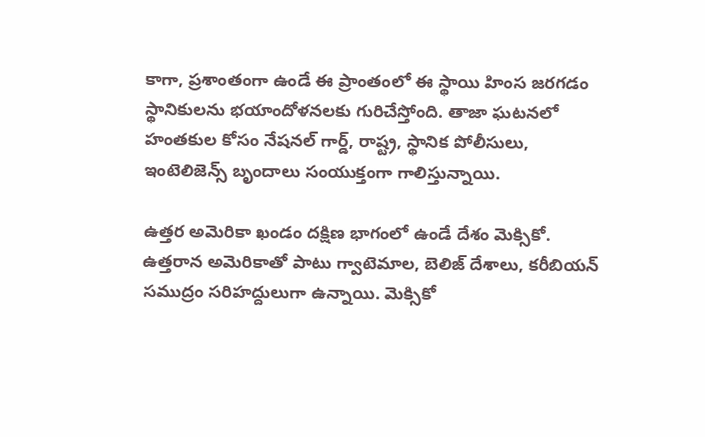కాగా, ప్రశాంతంగా ఉండే ఈ ప్రాంతంలో ఈ స్థాయి హింస జరగడం స్థానికులను భయాందోళనలకు గురిచేస్తోంది. తాజా ఘటనలో హంతకుల కోసం నేషనల్ గార్డ్, రాష్ట్ర, స్థానిక పోలీసులు, ఇంటెలిజెన్స్ బృందాలు సంయుక్తంగా గాలిస్తున్నాయి.

ఉత్తర అమెరికా ఖండం దక్షిణ భాగంలో ఉండే దేశం మెక్సికో. ఉత్తరాన అమెరికాతో పాటు గ్వాటెమాల, బెలిజ్ దేశాలు, కరీబియన్ సముద్రం సరిహద్దులుగా ఉన్నాయి. మెక్సికో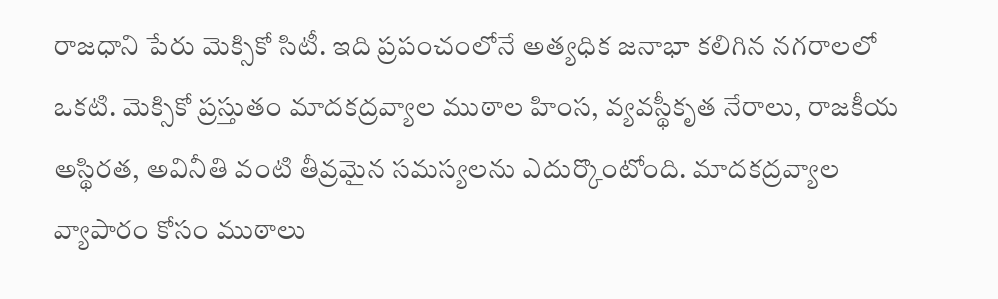రాజధాని పేరు మెక్సికో సిటీ. ఇది ప్రపంచంలోనే అత్యధిక జనాభా కలిగిన నగరాలలో ఒకటి. మెక్సికో ప్రస్తుతం మాదకద్రవ్యాల ముఠాల హింస, వ్యవస్థీకృత నేరాలు, రాజకీయ అస్థిరత, అవినీతి వంటి తీవ్రమైన సమస్యలను ఎదుర్కొంటోంది. మాదకద్రవ్యాల వ్యాపారం కోసం ముఠాలు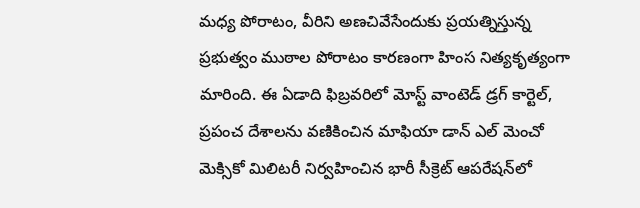మధ్య పోరాటం, వీరిని అణచివేసేందుకు ప్రయత్నిస్తున్న ప్రభుత్వం ముఠాల పోరాటం కారణంగా హింస నిత్యకృత్యంగా మారింది. ఈ ఏడాది ఫిబ్రవరిలో మోస్ట్ వాంటెడ్ డ్రగ్ కార్టెల్, ప్రపంచ దేశాలను వణికించిన మాఫియా డాన్ ఎల్ మెంచో మెక్సికో మిలిటరీ నిర్వహించిన భారీ సీక్రెట్ ఆపరేషన్‌లో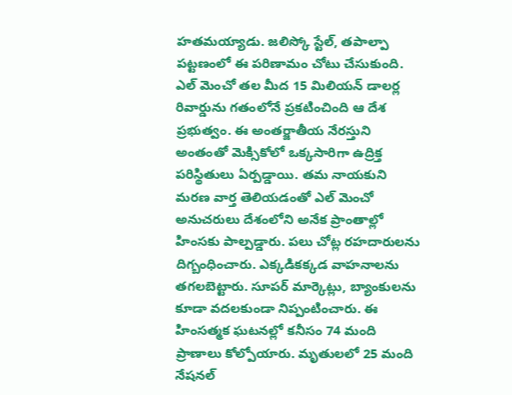హతమయ్యాడు. జలిస్కో స్టేల్, తపాల్పా పట్టణంలో ఈ పరిణామం చోటు చేసుకుంది. ఎల్ మెంచో తల మీద 15 మిలియన్ డాలర్ల రివార్డును గతంలోనే ప్రకటించింది ఆ దేశ ప్రభుత్వం. ఈ అంతర్జాతీయ నేరస్తుని అంతంతో మెక్సికోలో ఒక్కసారిగా ఉద్రిక్త పరిస్థితులు ఏర్పడ్డాయి. తమ నాయకుని మరణ వార్త తెలియడంతో ఎల్ మెంచో అనుచరులు దేశంలోని అనేక ప్రాంతాల్లో హింసకు పాల్పడ్డారు. పలు చోట్ల రహదారులను దిగ్బంధించారు. ఎక్కడికక్కడ వాహనాలను తగలబెట్టారు. సూపర్‌ మార్కెట్లు, బ్యాంకులను కూడా వదలకుండా నిప్పంటించారు. ఈ హింసత్మక ఘటనల్లో కనీసం 74 మంది ప్రాణాలు కోల్పోయారు. మృతులలో 25 మంది నేషనల్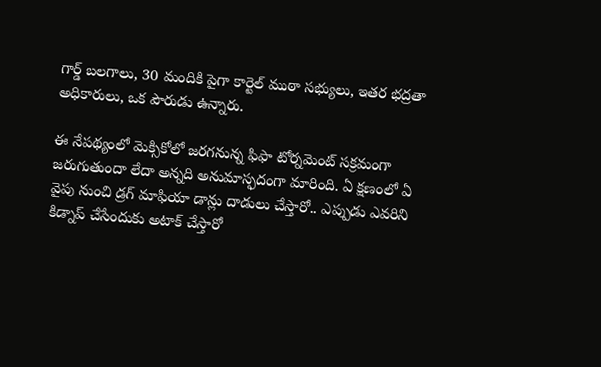గార్డ్ బలగాలు, 30 మందికి పైగా కార్టెల్ ముఠా సభ్యులు, ఇతర భద్రతా అధికారులు, ఒక పౌరుడు ఉన్నారు.

ఈ నేపథ్యంలో మెక్సికోలో జరగనున్న ఫిఫా టోర్నమెంట్‌ సక్రమంగా జరుగుతుందా లేదా అన్నది అనుమాస్ఫదంగా మారింది. ఏ క్షణంలో ఏ వైపు నుంచి డ్రగ్ మాఫియా డాన్లు దాడులు చేస్తారో.. ఎప్పుడు ఎవరిని కిడ్నాప్ చేసేందుకు అటాక్ చేస్తారో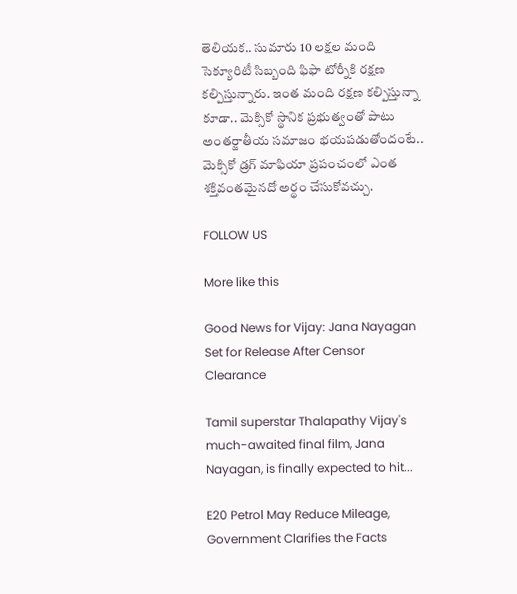తెలియక.. సుమారు 10 లక్షల మంది సెక్యూరిటీ సిబ్బంది ఫిఫా టోర్నీకి రక్షణ కల్పిస్తున్నారు. ఇంత మంది రక్షణ కల్పిస్తున్నా కూడా.. మెక్సికో స్థానిక ప్రభుత్వంతో పాటు అంతర్జాతీయ సమాజం భయపడుతోందంటే.. మెక్సికో డ్రగ్ మాఫియా ప్రపంచంలో ఎంత శక్తివంతమైనదో అర్థం చేసుకోవచ్చు.

FOLLOW US

More like this

Good News for Vijay: Jana Nayagan Set for Release After Censor Clearance

Tamil superstar Thalapathy Vijay's much-awaited final film, Jana Nayagan, is finally expected to hit...

E20 Petrol May Reduce Mileage, Government Clarifies the Facts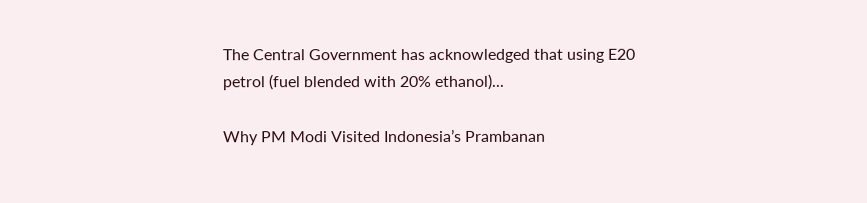The Central Government has acknowledged that using E20 petrol (fuel blended with 20% ethanol)...

Why PM Modi Visited Indonesia’s Prambanan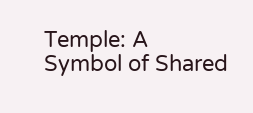Temple: A Symbol of Shared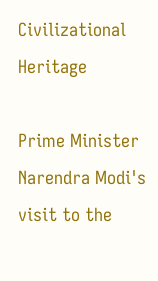Civilizational Heritage

Prime Minister Narendra Modi's visit to the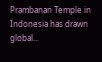Prambanan Temple in Indonesia has drawn global...